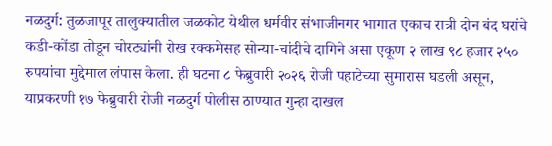नळदुर्ग: तुळजापूर तालुक्यातील जळकोट येथील धर्मवीर संभाजीनगर भागात एकाच रात्री दोन बंद घरांचे कडी-कोंडा तोडून चोरट्यांनी रोख रक्कमेसह सोन्या-चांदीचे दागिने असा एकूण २ लाख ९८ हजार २५० रुपयांचा मुद्देमाल लंपास केला. ही घटना ८ फेब्रुवारी २०२६ रोजी पहाटेच्या सुमारास घडली असून, याप्रकरणी १७ फेब्रुवारी रोजी नळदुर्ग पोलीस ठाण्यात गुन्हा दाखल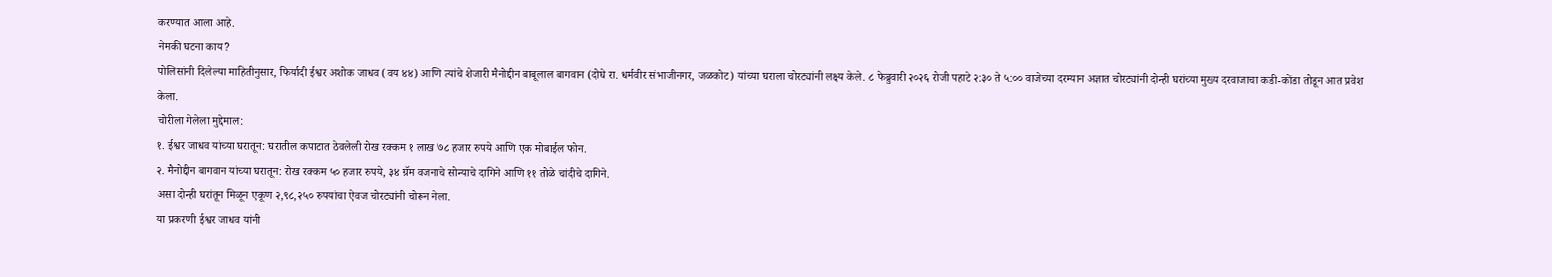करण्यात आला आहे.
नेमकी घटना काय?
पोलिसांनी दिलेल्या माहितीनुसार, फिर्यादी ईश्वर अशोक जाधव (वय ४४) आणि त्यांचे शेजारी मैनोद्दीन बाबूलाल बागवान (दोघे रा. धर्मवीर संभाजीनगर, जळकोट) यांच्या घराला चोरट्यांनी लक्ष्य केले. ८ फेब्रुवारी २०२६ रोजी पहाटे २:३० ते ५:०० वाजेच्या दरम्यान अज्ञात चोरट्यांनी दोन्ही घरांच्या मुख्य दरवाजाचा कडी-कोंडा तोडून आत प्रवेश केला.
चोरीला गेलेला मुद्देमाल:
१. ईश्वर जाधव यांच्या घरातून: घरातील कपाटात ठेवलेली रोख रक्कम १ लाख ७८ हजार रुपये आणि एक मोबाईल फोन.
२. मैनोद्दीन बागवान यांच्या घरातून: रोख रक्कम ५० हजार रुपये, ३४ ग्रॅम वजनाचे सोन्याचे दागिने आणि ११ तोळे चांदीचे दागिने.
असा दोन्ही घरांतून मिळून एकूण २,९८,२५० रुपयांचा ऐवज चोरट्यांनी चोरून नेला.
या प्रकरणी ईश्वर जाधव यांनी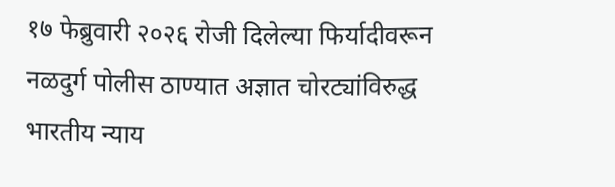१७ फेब्रुवारी २०२६ रोजी दिलेल्या फिर्यादीवरून नळदुर्ग पोलीस ठाण्यात अज्ञात चोरट्यांविरुद्ध भारतीय न्याय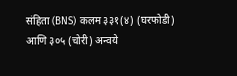संहिता (BNS) कलम ३३१(४) (घरफोडी) आणि ३०५ (चोरी) अन्वये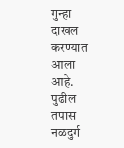गुन्हा दाखल करण्यात आला आहे. पुढील तपास नळदुर्ग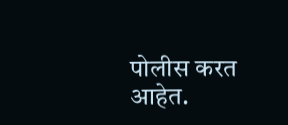पोलीस करत आहेत.